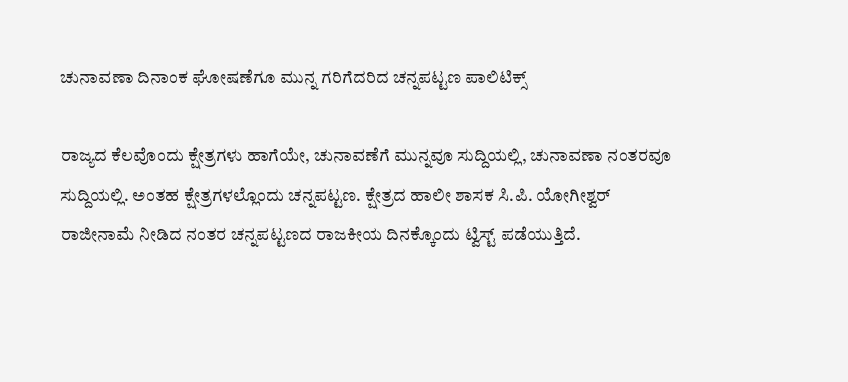ಚುನಾವಣಾ ದಿನಾಂಕ ಘೋಷಣೆಗೂ ಮುನ್ನ ಗರಿಗೆದರಿದ ಚನ್ನಪಟ್ಟಣ ಪಾಲಿಟಿಕ್ಸ್

ರಾಜ್ಯದ ಕೆಲವೊಂದು ಕ್ಷೇತ್ರಗಳು ಹಾಗೆಯೇ, ಚುನಾವಣೆಗೆ ಮುನ್ನವೂ ಸುದ್ದಿಯಲ್ಲಿ, ಚುನಾವಣಾ ನಂತರವೂ ಸುದ್ದಿಯಲ್ಲಿ. ಅಂತಹ ಕ್ಷೇತ್ರಗಳಲ್ಲೊಂದು ಚನ್ನಪಟ್ಟಣ. ಕ್ಷೇತ್ರದ ಹಾಲೀ ಶಾಸಕ ಸಿ.ಪಿ. ಯೋಗೀಶ್ವರ್ ರಾಜೀನಾಮೆ ನೀಡಿದ ನಂತರ ಚನ್ನಪಟ್ಟಣದ ರಾಜಕೀಯ ದಿನಕ್ಕೊಂದು ಟ್ವಿಸ್ಟ್ ಪಡೆಯುತ್ತಿದೆ.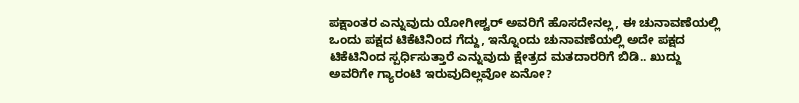ಪಕ್ಷಾಂತರ ಎನ್ನುವುದು ಯೋಗೀಶ್ವರ್ ಅವರಿಗೆ ಹೊಸದೇನಲ್ಲ, ಈ ಚುನಾವಣೆಯಲ್ಲಿ ಒಂದು ಪಕ್ಷದ ಟಿಕೆಟಿನಿಂದ ಗೆದ್ದು, ಇನ್ನೊಂದು ಚುನಾವಣೆಯಲ್ಲಿ ಅದೇ ಪಕ್ಷದ ಟಿಕೆಟಿನಿಂದ ಸ್ಪರ್ಧಿಸುತ್ತಾರೆ ಎನ್ನುವುದು ಕ್ಷೇತ್ರದ ಮತದಾರರಿಗೆ ಬಿಡಿ.. ಖುದ್ದು ಅವರಿಗೇ ಗ್ಯಾರಂಟಿ ಇರುವುದಿಲ್ಲವೋ ಏನೋ?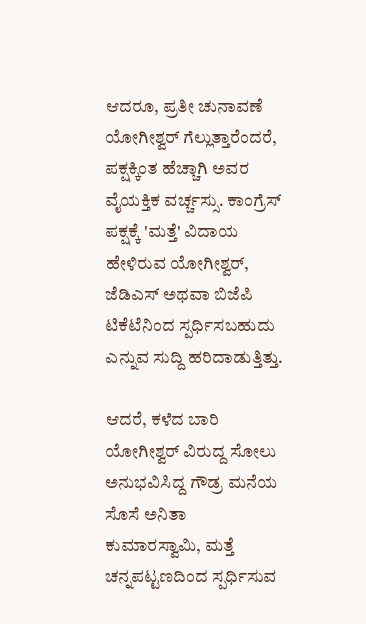ಆದರೂ, ಪ್ರತೀ ಚುನಾವಣೆ ಯೋಗೀಶ್ವರ್ ಗೆಲ್ಲುತ್ತಾರೆಂದರೆ, ಪಕ್ಷಕ್ಕಿಂತ ಹೆಚ್ಚಾಗಿ ಅವರ ವೈಯಕ್ತಿಕ ವರ್ಚ್ಚಸ್ಸು. ಕಾಂಗ್ರೆಸ್ ಪಕ್ಷಕ್ಕೆ 'ಮತ್ತೆ' ವಿದಾಯ ಹೇಳಿರುವ ಯೋಗೀಶ್ವರ್, ಜೆಡಿಎಸ್ ಅಥವಾ ಬಿಜೆಪಿ ಟಿಕೆಟೆನಿಂದ ಸ್ಪರ್ಧಿಸಬಹುದು ಎನ್ನುವ ಸುದ್ದಿ ಹರಿದಾಡುತ್ತಿತ್ತು.

ಆದರೆ, ಕಳೆದ ಬಾರಿ ಯೋಗೀಶ್ವರ್ ವಿರುದ್ದ ಸೋಲು ಅನುಭವಿಸಿದ್ದ ಗೌಡ್ರ ಮನೆಯ ಸೊಸೆ ಅನಿತಾ ಕುಮಾರಸ್ವಾಮಿ, ಮತ್ತೆ ಚನ್ನಪಟ್ಟಣದಿಂದ ಸ್ಪರ್ಧಿಸುವ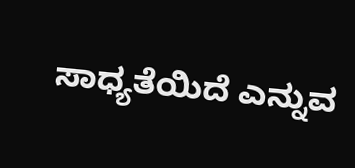ಸಾಧ್ಯತೆಯಿದೆ ಎನ್ನುವ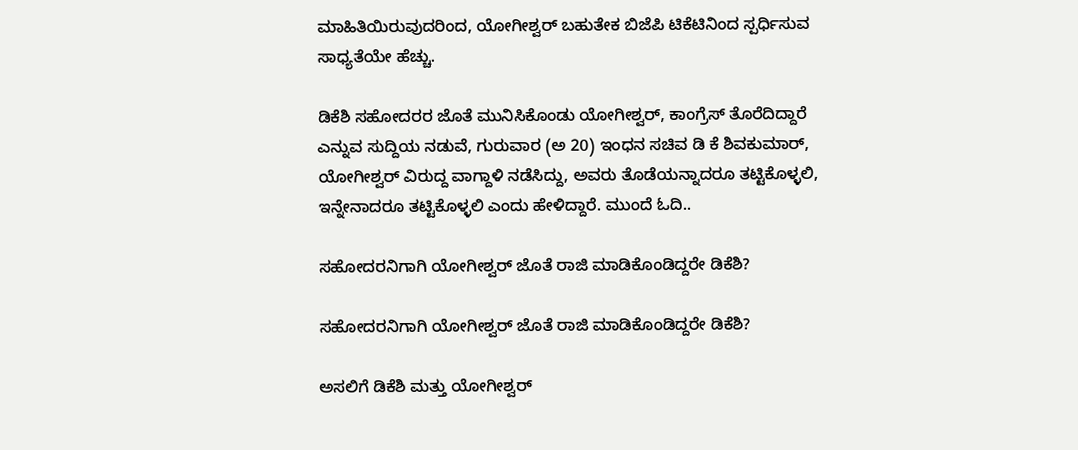ಮಾಹಿತಿಯಿರುವುದರಿಂದ, ಯೋಗೀಶ್ವರ್ ಬಹುತೇಕ ಬಿಜೆಪಿ ಟಿಕೆಟಿನಿಂದ ಸ್ಪರ್ಧಿಸುವ ಸಾಧ್ಯತೆಯೇ ಹೆಚ್ಚು.

ಡಿಕೆಶಿ ಸಹೋದರರ ಜೊತೆ ಮುನಿಸಿಕೊಂಡು ಯೋಗೀಶ್ವರ್, ಕಾಂಗ್ರೆಸ್ ತೊರೆದಿದ್ದಾರೆ ಎನ್ನುವ ಸುದ್ದಿಯ ನಡುವೆ, ಗುರುವಾರ (ಅ 20) ಇಂಧನ ಸಚಿವ ಡಿ ಕೆ ಶಿವಕುಮಾರ್, ಯೋಗೀಶ್ವರ್ ವಿರುದ್ದ ವಾಗ್ದಾಳಿ ನಡೆಸಿದ್ದು, ಅವರು ತೊಡೆಯನ್ನಾದರೂ ತಟ್ಟಿಕೊಳ್ಳಲಿ, ಇನ್ನೇನಾದರೂ ತಟ್ಟಿಕೊಳ್ಳಲಿ ಎಂದು ಹೇಳಿದ್ದಾರೆ. ಮುಂದೆ ಓದಿ..

ಸಹೋದರನಿಗಾಗಿ ಯೋಗೀಶ್ವರ್ ಜೊತೆ ರಾಜಿ ಮಾಡಿಕೊಂಡಿದ್ದರೇ ಡಿಕೆಶಿ?

ಸಹೋದರನಿಗಾಗಿ ಯೋಗೀಶ್ವರ್ ಜೊತೆ ರಾಜಿ ಮಾಡಿಕೊಂಡಿದ್ದರೇ ಡಿಕೆಶಿ?

ಅಸಲಿಗೆ ಡಿಕೆಶಿ ಮತ್ತು ಯೋಗೀಶ್ವರ್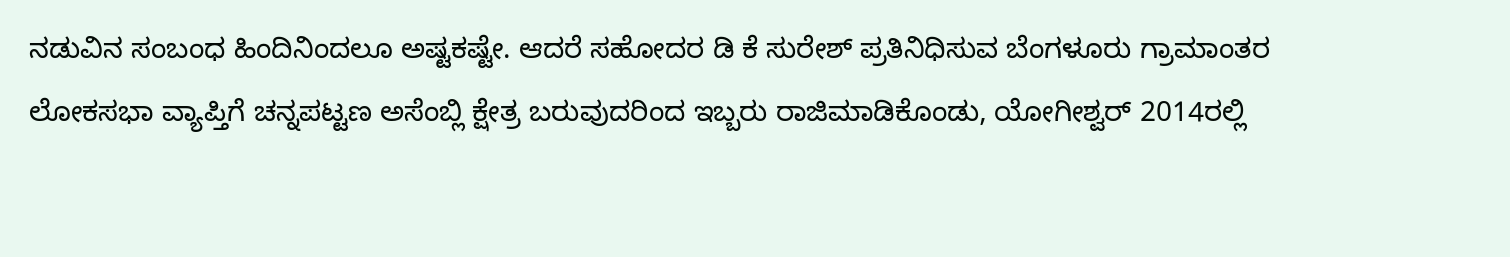ನಡುವಿನ ಸಂಬಂಧ ಹಿಂದಿನಿಂದಲೂ ಅಷ್ಟಕಷ್ಟೇ. ಆದರೆ ಸಹೋದರ ಡಿ ಕೆ ಸುರೇಶ್ ಪ್ರತಿನಿಧಿಸುವ ಬೆಂಗಳೂರು ಗ್ರಾಮಾಂತರ ಲೋಕಸಭಾ ವ್ಯಾಪ್ತಿಗೆ ಚನ್ನಪಟ್ಟಣ ಅಸೆಂಬ್ಲಿ ಕ್ಷೇತ್ರ ಬರುವುದರಿಂದ ಇಬ್ಬರು ರಾಜಿಮಾಡಿಕೊಂಡು, ಯೋಗೀಶ್ವರ್ 2014ರಲ್ಲಿ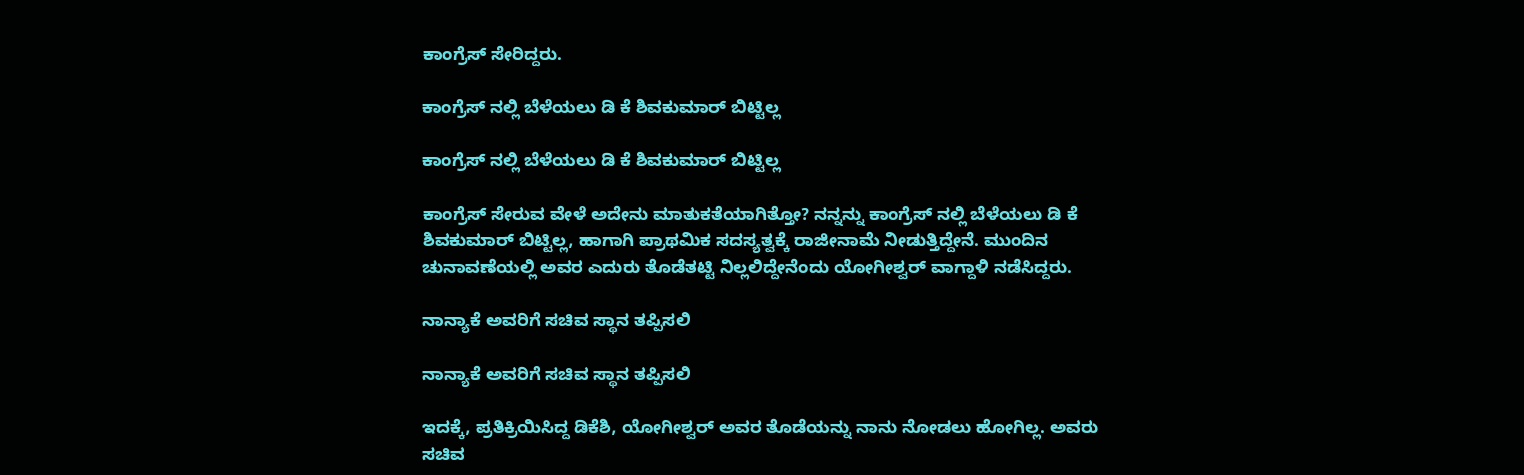ಕಾಂಗ್ರೆಸ್ ಸೇರಿದ್ದರು.

ಕಾಂಗ್ರೆಸ್ ನಲ್ಲಿ ಬೆಳೆಯಲು ಡಿ ಕೆ ಶಿವಕುಮಾರ್ ಬಿಟ್ಟಿಲ್ಲ

ಕಾಂಗ್ರೆಸ್ ನಲ್ಲಿ ಬೆಳೆಯಲು ಡಿ ಕೆ ಶಿವಕುಮಾರ್ ಬಿಟ್ಟಿಲ್ಲ

ಕಾಂಗ್ರೆಸ್ ಸೇರುವ ವೇಳೆ ಅದೇನು ಮಾತುಕತೆಯಾಗಿತ್ತೋ? ನನ್ನನ್ನು ಕಾಂಗ್ರೆಸ್ ನಲ್ಲಿ ಬೆಳೆಯಲು ಡಿ ಕೆ ಶಿವಕುಮಾರ್ ಬಿಟ್ಟಿಲ್ಲ, ಹಾಗಾಗಿ ಪ್ರಾಥಮಿಕ ಸದಸ್ಯತ್ವಕ್ಕೆ ರಾಜೀನಾಮೆ ನೀಡುತ್ತಿದ್ದೇನೆ. ಮುಂದಿನ ಚುನಾವಣೆಯಲ್ಲಿ ಅವರ ಎದುರು ತೊಡೆತಟ್ಟಿ ನಿಲ್ಲಲಿದ್ದೇನೆಂದು ಯೋಗೀಶ್ವರ್ ವಾಗ್ದಾಳಿ ನಡೆಸಿದ್ದರು.

ನಾನ್ಯಾಕೆ ಅವರಿಗೆ ಸಚಿವ ಸ್ಥಾನ ತಪ್ಪಿಸಲಿ

ನಾನ್ಯಾಕೆ ಅವರಿಗೆ ಸಚಿವ ಸ್ಥಾನ ತಪ್ಪಿಸಲಿ

ಇದಕ್ಕೆ, ಪ್ರತಿಕ್ರಿಯಿಸಿದ್ದ ಡಿಕೆಶಿ, ಯೋಗೀಶ್ವರ್ ಅವರ ತೊಡೆಯನ್ನು ನಾನು ನೋಡಲು ಹೋಗಿಲ್ಲ. ಅವರು ಸಚಿವ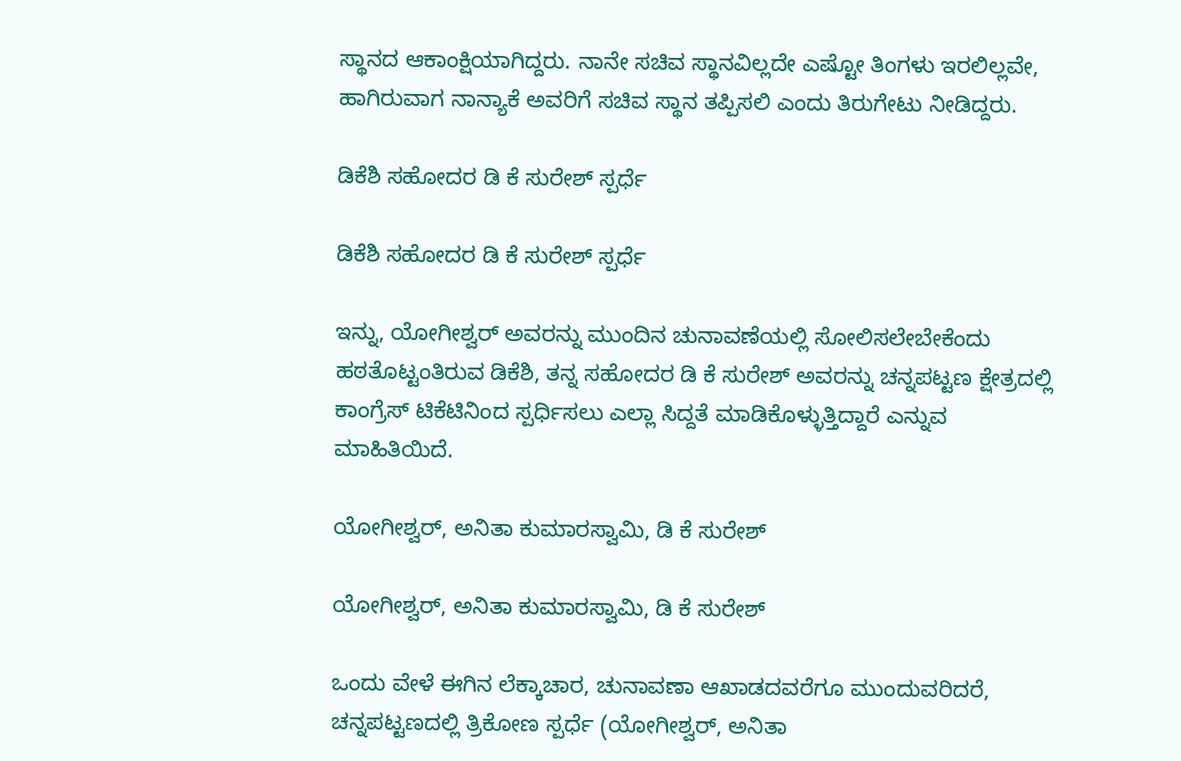ಸ್ಥಾನದ ಆಕಾಂಕ್ಷಿಯಾಗಿದ್ದರು. ನಾನೇ ಸಚಿವ ಸ್ಥಾನವಿಲ್ಲದೇ ಎಷ್ಟೋ ತಿಂಗಳು ಇರಲಿಲ್ಲವೇ, ಹಾಗಿರುವಾಗ ನಾನ್ಯಾಕೆ ಅವರಿಗೆ ಸಚಿವ ಸ್ಥಾನ ತಪ್ಪಿಸಲಿ ಎಂದು ತಿರುಗೇಟು ನೀಡಿದ್ದರು.

ಡಿಕೆಶಿ ಸಹೋದರ ಡಿ ಕೆ ಸುರೇಶ್ ಸ್ಪರ್ಧೆ

ಡಿಕೆಶಿ ಸಹೋದರ ಡಿ ಕೆ ಸುರೇಶ್ ಸ್ಪರ್ಧೆ

ಇನ್ನು, ಯೋಗೀಶ್ವರ್ ಅವರನ್ನು ಮುಂದಿನ ಚುನಾವಣೆಯಲ್ಲಿ ಸೋಲಿಸಲೇಬೇಕೆಂದು ಹಠತೊಟ್ಟಂತಿರುವ ಡಿಕೆಶಿ, ತನ್ನ ಸಹೋದರ ಡಿ ಕೆ ಸುರೇಶ್ ಅವರನ್ನು ಚನ್ನಪಟ್ಟಣ ಕ್ಷೇತ್ರದಲ್ಲಿ ಕಾಂಗ್ರೆಸ್ ಟಿಕೆಟಿನಿಂದ ಸ್ಪರ್ಧಿಸಲು ಎಲ್ಲಾ ಸಿದ್ದತೆ ಮಾಡಿಕೊಳ್ಳುತ್ತಿದ್ದಾರೆ ಎನ್ನುವ ಮಾಹಿತಿಯಿದೆ.

ಯೋಗೀಶ್ವರ್, ಅನಿತಾ ಕುಮಾರಸ್ವಾಮಿ, ಡಿ ಕೆ ಸುರೇಶ್

ಯೋಗೀಶ್ವರ್, ಅನಿತಾ ಕುಮಾರಸ್ವಾಮಿ, ಡಿ ಕೆ ಸುರೇಶ್

ಒಂದು ವೇಳೆ ಈಗಿನ ಲೆಕ್ಕಾಚಾರ, ಚುನಾವಣಾ ಆಖಾಡದವರೆಗೂ ಮುಂದುವರಿದರೆ, ಚನ್ನಪಟ್ಟಣದಲ್ಲಿ ತ್ರಿಕೋಣ ಸ್ಪರ್ಧೆ (ಯೋಗೀಶ್ವರ್, ಅನಿತಾ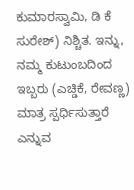ಕುಮಾರಸ್ವಾಮಿ, ಡಿ ಕೆ ಸುರೇಶ್) ನಿಶ್ಚಿತ. ಇನ್ನು, ನಮ್ಮ ಕುಟುಂಬದಿಂದ ಇಬ್ಬರು (ಎಚ್ಡಿಕೆ, ರೇವಣ್ಣ) ಮಾತ್ರ ಸ್ಪರ್ಧಿಸುತ್ತಾರೆ ಎನ್ನುವ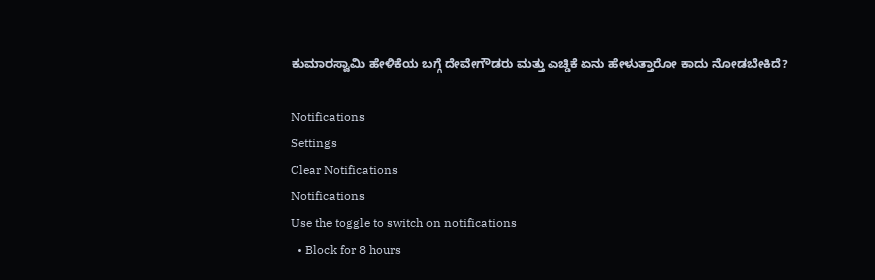ಕುಮಾರಸ್ವಾಮಿ ಹೇಳಿಕೆಯ ಬಗ್ಗೆ ದೇವೇಗೌಡರು ಮತ್ತು ಎಚ್ಡಿಕೆ ಏನು ಹೇಳುತ್ತಾರೋ ಕಾದು ನೋಡಬೇಕಿದೆ?

Notifications
Settings
Clear Notifications
Notifications
Use the toggle to switch on notifications
  • Block for 8 hours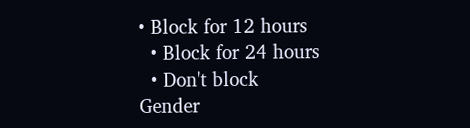• Block for 12 hours
  • Block for 24 hours
  • Don't block
Gender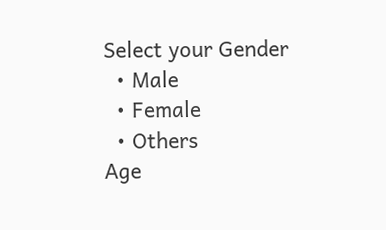Select your Gender
  • Male
  • Female
  • Others
Age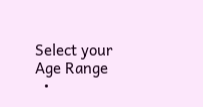Select your Age Range
  •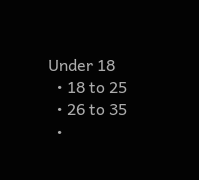Under 18
  • 18 to 25
  • 26 to 35
  •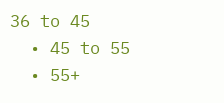36 to 45
  • 45 to 55
  • 55+